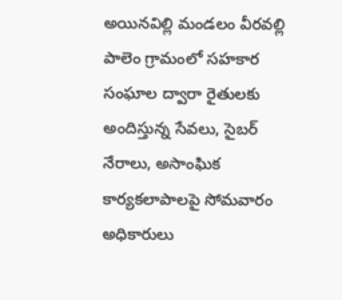అయినవిల్లి మండలం వీరవల్లి పాలెం గ్రామంలో సహకార సంఘాల ద్వారా రైతులకు అందిస్తున్న సేవలు, సైబర్ నేరాలు, అసాంఘిక కార్యకలాపాలపై సోమవారం అధికారులు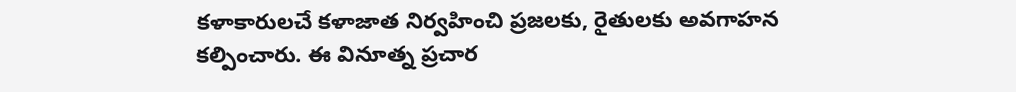కళాకారులచే కళాజాత నిర్వహించి ప్రజలకు, రైతులకు అవగాహన కల్పించారు. ఈ వినూత్న ప్రచార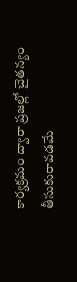కార్యక్రమం ద్వారా ప్రజల్లో చైతన్యం తీసుకురావడమే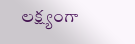లక్ష్యంగా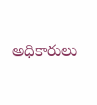అధికారులు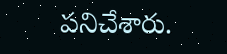పనిచేశారు.